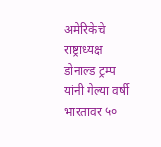अमेरिकेचे राष्ट्राध्यक्ष डोनाल्ड ट्रम्प यांनी गेल्या वर्षी भारतावर ५०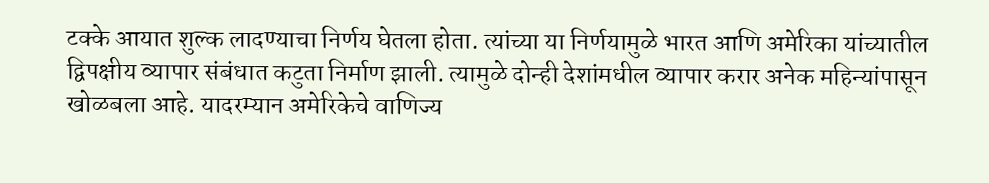टक्के आयात शुल्क लादण्याचा निर्णय घेतला होता. त्यांच्या या निर्णयामुळे भारत आणि अमेरिका यांच्यातील द्विपक्षीय व्यापार संबंधात कटुता निर्माण झाली. त्यामुळे दोन्ही देशांमधील व्यापार करार अनेक महिन्यांपासून खोळबला आहे. यादरम्यान अमेरिकेचे वाणिज्य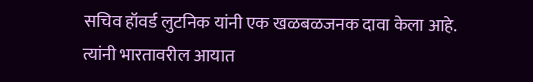सचिव हॉवर्ड लुटनिक यांनी एक खळबळजनक दावा केला आहे. त्यांनी भारतावरील आयात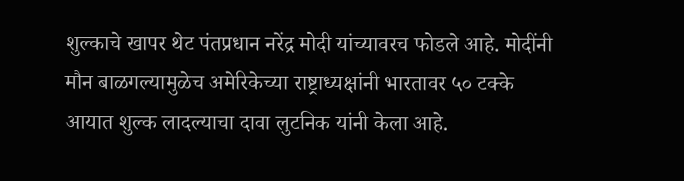शुल्काचे खापर थेट पंतप्रधान नरेंद्र मोदी यांच्यावरच फोडले आहे. मोदींनी मौन बाळगल्यामुळेच अमेरिकेच्या राष्ट्राध्यक्षांनी भारतावर ५० टक्के आयात शुल्क लादल्याचा दावा लुटनिक यांनी केला आहे.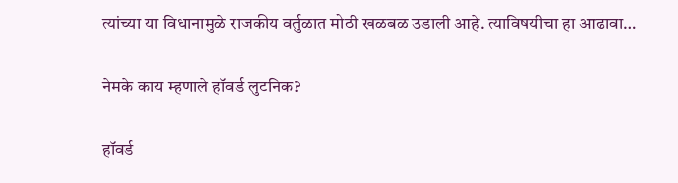त्यांच्या या विधानामुळे राजकीय वर्तुळात मोठी खळबळ उडाली आहे. त्याविषयीचा हा आढावा…

नेमके काय म्हणाले हॉवर्ड लुटनिक?

हॉवर्ड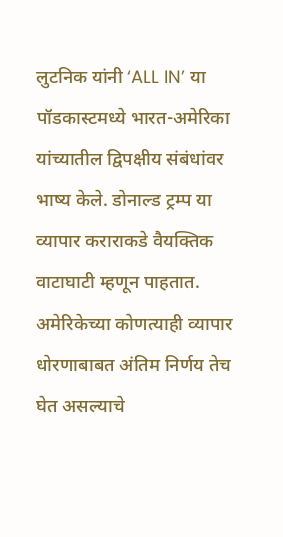लुटनिक यांनी ‘ALL IN’ या पॉडकास्टमध्ये भारत-अमेरिका यांच्यातील द्विपक्षीय संबंधांवर भाष्य केले. डोनाल्ड ट्रम्प या व्यापार कराराकडे वैयक्तिक वाटाघाटी म्हणून पाहतात. अमेरिकेच्या कोणत्याही व्यापार धोरणाबाबत अंतिम निर्णय तेच घेत असल्याचे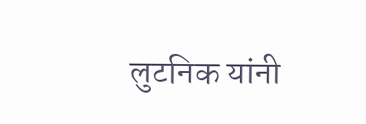लुटनिक यांनी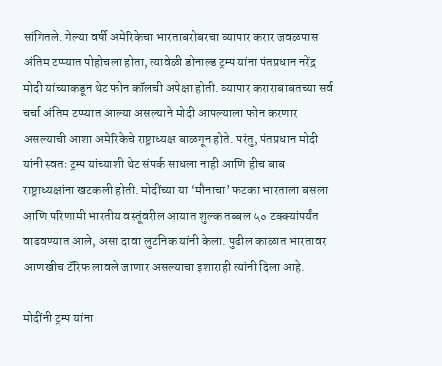सांगितले. गेल्या वर्षी अमेरिकेचा भारताबरोबरचा व्यापार करार जवळपास अंतिम टप्प्यात पोहोचला होता, त्यावेळी डोनाल्ड ट्रम्प यांना पंतप्रधान नरेंद्र मोदी यांच्याकडून थेट फोन कॉलची अपेक्षा होती. व्यापार कराराबाबतच्या सर्व चर्चा अंतिम टप्प्यात आल्या असल्याने मोदी आपल्याला फोन करणार असल्याची आशा अमेरिकेचे राष्ट्राध्यक्ष बाळगून होते. परंतु, पंतप्रधान मोदी यांनी स्वतः ट्रम्प यांच्याशी थेट संपर्क साधला नाही आणि हीच बाब राष्ट्राध्यक्षांना खटकली होती. मोदींच्या या ‘मौनाचा’ फटका भारताला बसला आणि परिणामी भारतीय वस्तूंवरील आयात शुल्क तब्बल ५० टक्क्यांपर्यंत वाढवण्यात आले, असा दावा लुटनिक यांनी केला. पुढील काळात भारतावर आणखीच टॅरिफ लावले जाणार असल्याचा इशाराही त्यांनी दिला आहे.

मोदींनी ट्रम्प यांना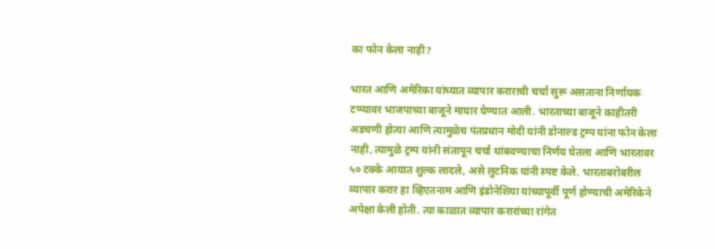का फोन केला नाही?

भारत आणि अमेरिका यांच्यात व्यापार कराराची चर्चा सुरू असताना निर्णायक टप्प्यावर भाजपाच्या बाजूने माघार घेण्यात आली. भारताच्या बाजूने काहीतरी अडचणी होत्या आणि त्यामुळेच पंतप्रधान मोदी यांनी डोनाल्ड ट्रम्प यांना फोन केला नाही, त्यामुळे ट्रम्प यांनी संतापून चर्चा थांबवण्याचा निर्णय घेतला आणि भारतावर ५० टक्के आयात शुल्क लादले, असे लुटनिक यांनी स्पष्ट केले. भारताबरोबरील व्यापार करार हा व्हिएतनाम आणि इंडोनेशिया यांच्यापूर्वी पूर्ण होण्याची अमेरिकेने अपेक्षा केली होती. त्या काळात व्यापार करारांच्या रांगेत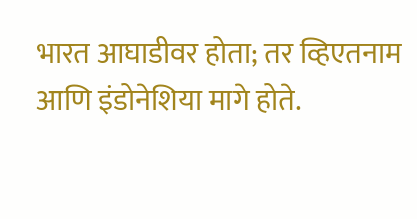भारत आघाडीवर होता; तर व्हिएतनाम आणि इंडोनेशिया मागे होते.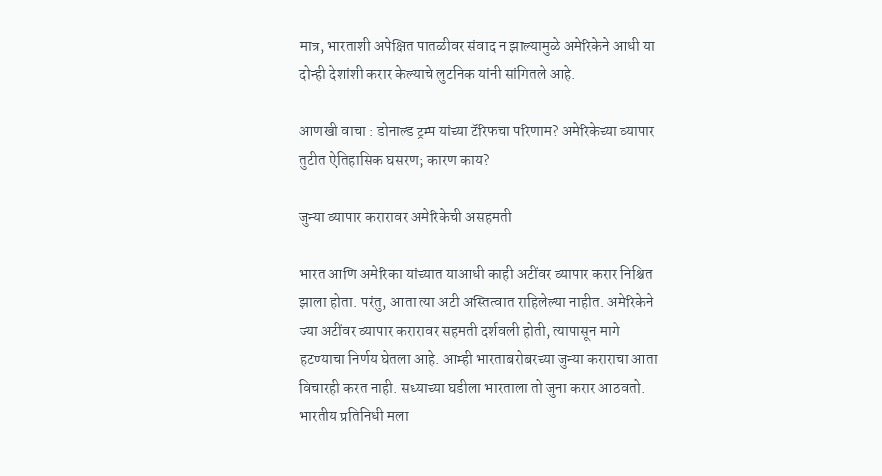मात्र, भारताशी अपेक्षित पातळीवर संवाद न झाल्यामुळे अमेरिकेने आधी या दोन्ही देशांशी करार केल्याचे लुटनिक यांनी सांगितले आहे.

आणखी वाचा : डोनाल्ड ट्रम्प यांच्या टॅरिफचा परिणाम? अमेरिकेच्या व्यापार तुटीत ऐतिहासिक घसरण; कारण काय?

जुन्या व्यापार करारावर अमेरिकेची असहमती

भारत आणि अमेरिका यांच्यात याआधी काही अटींवर व्यापार करार निश्चित झाला होता. परंतु, आता त्या अटी अस्तित्वात राहिलेल्या नाहीत. अमेरिकेने ज्या अटींवर व्यापार करारावर सहमती दर्शवली होती, त्यापासून मागे हटण्याचा निर्णय घेतला आहे. आम्ही भारताबरोबरच्या जुन्या कराराचा आता विचारही करत नाही. सध्याच्या घडीला भारताला तो जुना करार आठवतो. भारतीय प्रतिनिधी मला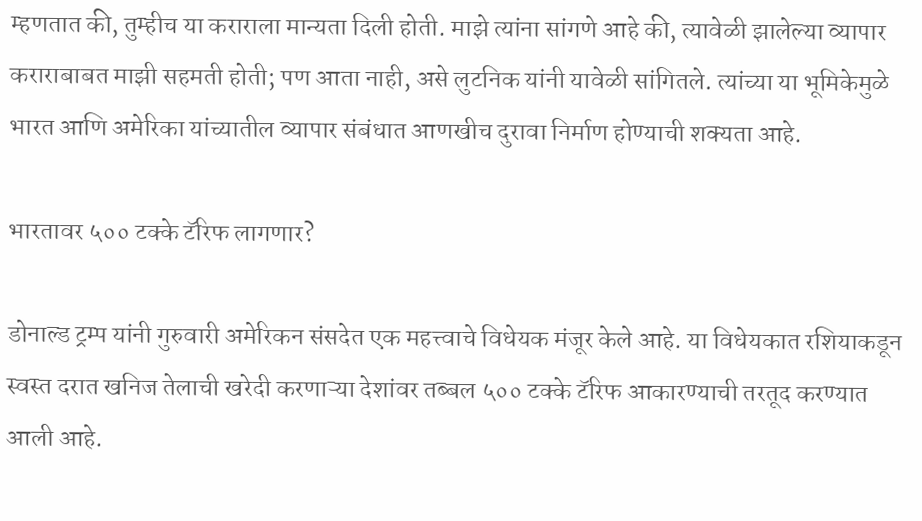म्हणतात की, तुम्हीच या कराराला मान्यता दिली होती. माझे त्यांना सांगणे आहे की, त्यावेळी झालेल्या व्यापार कराराबाबत माझी सहमती होती; पण आता नाही, असे लुटनिक यांनी यावेळी सांगितले. त्यांच्या या भूमिकेमुळे भारत आणि अमेरिका यांच्यातील व्यापार संबंधात आणखीच दुरावा निर्माण होण्याची शक्यता आहे.

भारतावर ५०० टक्के टॅरिफ लागणार?

डोनाल्ड ट्रम्प यांनी गुरुवारी अमेरिकन संसदेत एक महत्त्वाचे विधेयक मंजूर केले आहे. या विधेयकात रशियाकडून स्वस्त दरात खनिज तेलाची खरेदी करणाऱ्या देशांवर तब्बल ५०० टक्के टॅरिफ आकारण्याची तरतूद करण्यात आली आहे.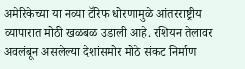अमेरिकेच्या या नव्या टॅरिफ धोरणामुळे आंतरराष्ट्रीय व्यापारात मोठी खळबळ उडाली आहे. रशियन तेलावर अवलंबून असलेल्या देशांसमोर मोठे संकट निर्माण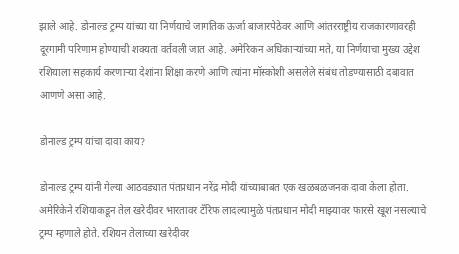झाले आहे. डोनाल्ड ट्रम्प यांच्या या निर्णयाचे जागतिक ऊर्जा बाजारपेठेवर आणि आंतरराष्ट्रीय राजकारणावरही दूरगामी परिणाम होण्याची शक्यता वर्तवली जात आहे. अमेरिकन अधिकाऱ्यांच्या मते, या निर्णयाचा मुख्य उद्देश रशियाला सहकार्य करणाऱ्या देशांना शिक्षा करणे आणि त्यांना मॉस्कोशी असलेले संबंध तोडण्यासाठी दबावात आणणे असा आहे.

डोनाल्ड ट्रम्प यांचा दावा काय?

डोनाल्ड ट्रम्प यांनी गेल्या आठवड्यात पंतप्रधान नरेंद्र मोदी यांच्याबाबत एक खळबळजनक दावा केला होता. अमेरिकेने रशियाकडून तेल खरेदीवर भारतावर टॅरिफ लादल्यामुळे पंतप्रधान मोदी माझ्यावर फारसे खूश नसल्याचे ट्रम्प म्हणाले होते. रशियन तेलाच्या खरेदीवर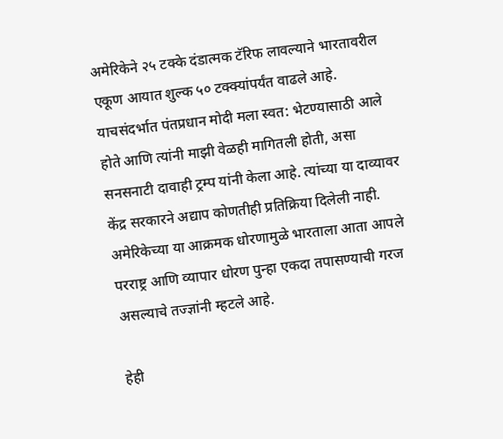अमेरिकेने २५ टक्के दंडात्मक टॅरिफ लावल्याने भारतावरील एकूण आयात शुल्क ५० टक्क्यांपर्यंत वाढले आहे. याचसंदर्भात पंतप्रधान मोदी मला स्वत: भेटण्यासाठी आले होते आणि त्यांनी माझी वेळही मागितली होती, असा सनसनाटी दावाही ट्रम्प यांनी केला आहे. त्यांच्या या दाव्यावर केंद्र सरकारने अद्याप कोणतीही प्रतिक्रिया दिलेली नाही. अमेरिकेच्या या आक्रमक धोरणामुळे भारताला आता आपले परराष्ट्र आणि व्यापार धोरण पुन्हा एकदा तपासण्याची गरज असल्याचे तज्ज्ञांनी म्हटले आहे.

हेही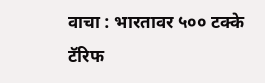वाचा : भारतावर ५०० टक्के टॅरिफ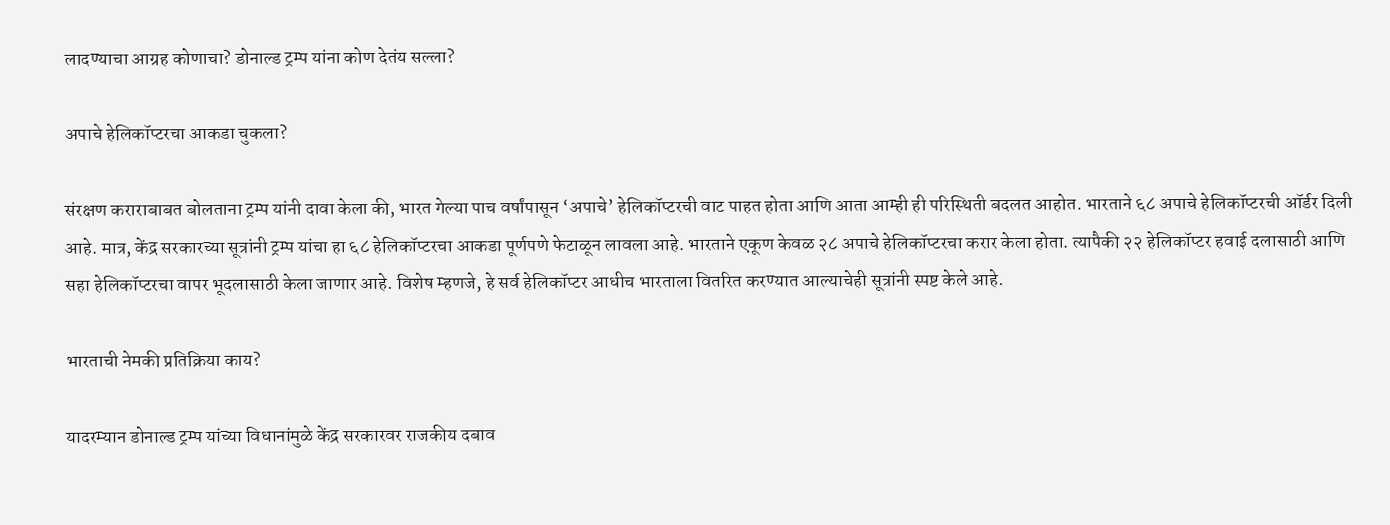लादण्याचा आग्रह कोणाचा? डोनाल्ड ट्रम्प यांना कोण देतंय सल्ला?

अपाचे हेलिकॉप्टरचा आकडा चुकला?

संरक्षण कराराबाबत बोलताना ट्रम्प यांनी दावा केला की, भारत गेल्या पाच वर्षांपासून ‘अपाचे’ हेलिकॉप्टरची वाट पाहत होता आणि आता आम्ही ही परिस्थिती बदलत आहोत. भारताने ६८ अपाचे हेलिकॉप्टरची ऑर्डर दिली आहे. मात्र, केंद्र सरकारच्या सूत्रांनी ट्रम्प यांचा हा ६८ हेलिकॉप्टरचा आकडा पूर्णपणे फेटाळून लावला आहे. भारताने एकूण केवळ २८ अपाचे हेलिकॉप्टरचा करार केला होता. त्यापैकी २२ हेलिकॉप्टर हवाई दलासाठी आणि सहा हेलिकॉप्टरचा वापर भूदलासाठी केला जाणार आहे. विशेष म्हणजे, हे सर्व हेलिकॉप्टर आधीच भारताला वितरित करण्यात आल्याचेही सूत्रांनी स्पष्ट केले आहे.

भारताची नेमकी प्रतिक्रिया काय?

यादरम्यान डोनाल्ड ट्रम्प यांच्या विधानांमुळे केंद्र सरकारवर राजकीय दबाव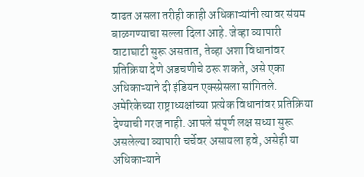वाढत असला तरीही काही अधिकाऱ्यांनी त्यावर संयम बाळगण्याचा सल्ला दिला आहे. जेव्हा व्यापारी वाटाघाटी सुरू असतात, तेव्हा अशा विधानांवर प्रतिक्रिया देणे अडचणीचे ठरू शकते, असे एका अधिकाऱ्याने दी इंडियन एक्स्प्रेसला सांगितले. अमेरिकेच्या राष्ट्राध्यक्षांच्या प्रत्येक विधानांवर प्रतिक्रिया देण्याची गरज नाही. आपले संपूर्ण लक्ष सध्या सुरू असलेल्या व्यापारी चर्चेवर असायला हवे, असेही या अधिकाऱ्याने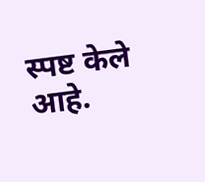स्पष्ट केले आहे.